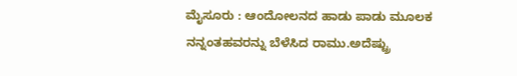ಮೈಸೂರು : ಆಂದೋಲನದ ಹಾಡು ಪಾಡು ಮೂಲಕ ನನ್ನಂತಹವರನ್ನು ಬೆಳೆಸಿದ ರಾಮು.ಅದೆಷ್ಟ್ರು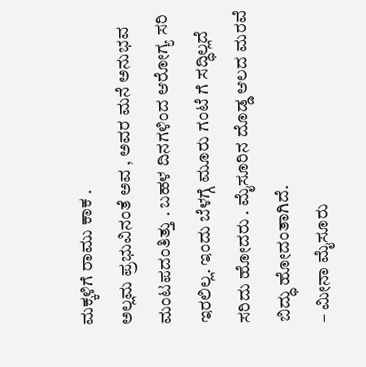ಮಕ್ಕಳಿಗೆ ರಾಮು ಕಾಕ .
ಅಲ್ಲಮ ಪ್ರಭುವಿನಂತೆ ಅವ , ಅವರ ಮನೆ ಅನುಭವ ಮಂಟಪದಂತಿತ್ತು . ಬಹಳ ದಿನಗಳಿಂದ ಆರೋಗ್ಯ ಸರಿ ಇರಲಿಲ್ಲ. ಇಂದು ಬೆಳಗ್ಗೆ ಮೂರು ಗಂಟೆ ಗೆ ಸದ್ಧಿಲ್ಲದೆ
ಸರಿದು ಹೋದರು . ಮೈಸೂರಿನ ದೊಡ್ಡ ಆಲದ ಮರವೆ ಬಿದ್ಧು ಹೋದಂತಾಗಿದೆ.
– ಮೀನಾ ಮೈಸೂರು